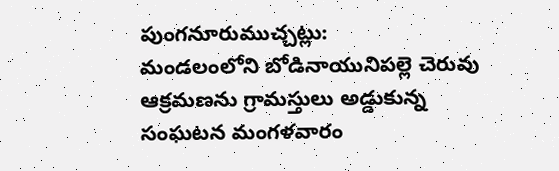పుంగనూరుముచ్చట్లు:
మండలంలోని బోడినాయునిపల్లె చెరువు ఆక్రమణను గ్రామస్తులు అడ్డుకున్న సంఘటన మంగళవారం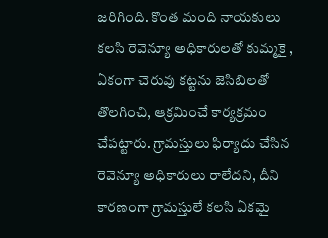జరిగింది. కొంత మంది నాయకులు కలసి రెవెన్యూ అధికారులతో కుమ్మకై , ఏకంగా చెరువు కట్టను జెసిబిలతో తొలగించి, ఆక్రమించే కార్యక్రమం చేపట్టారు. గ్రామస్తులు ఫిర్యాదు చేసిన రెవెన్యూ అధికారులు రాలేదని, దీని కారణంగా గ్రామస్తులే కలసి ఏకమై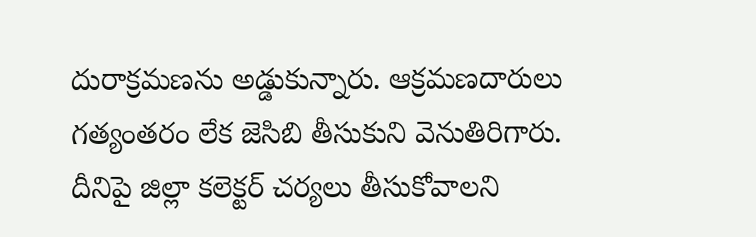దురాక్రమణను అడ్డుకున్నారు. ఆక్రమణదారులు గత్యంతరం లేక జెసిబి తీసుకుని వెనుతిరిగారు. దీనిపై జిల్లా కలెక్టర్ చర్యలు తీసుకోవాలని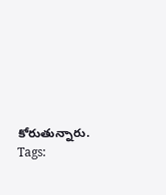కోరుతున్నారు.
Tags: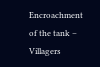Encroachment of the tank – Villagers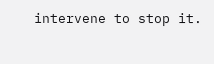intervene to stop it.